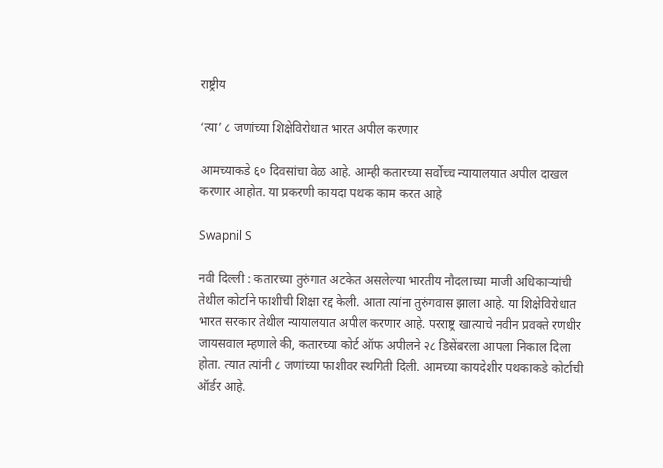राष्ट्रीय

‘त्या’ ८ जणांच्या शिक्षेविरोधात भारत अपील करणार

आमच्याकडे ६० दिवसांचा वेळ आहे. आम्ही कतारच्या सर्वोच्च न्यायालयात अपील दाखल करणार आहोत. या प्रकरणी कायदा पथक काम करत आहे

Swapnil S

नवी दिल्ली : कतारच्या तुरुंगात अटकेत असलेल्या भारतीय नौदलाच्या माजी अधिकाऱ्यांची तेथील कोर्टाने फाशीची शिक्षा रद्द केली. आता त्यांना तुरुंगवास झाला आहे. या शिक्षेविरोधात भारत सरकार तेथील न्यायालयात अपील करणार आहे. परराष्ट्र खात्याचे नवीन प्रवक्ते रणधीर जायसवाल म्हणाले की, कतारच्या कोर्ट ऑफ अपीलने २८ डिसेंबरला आपला निकाल दिला होता. त्यात त्यांनी ८ जणांच्या फाशीवर स्थगिती दिली. आमच्या कायदेशीर पथकाकडे कोर्टाची ऑर्डर आहे.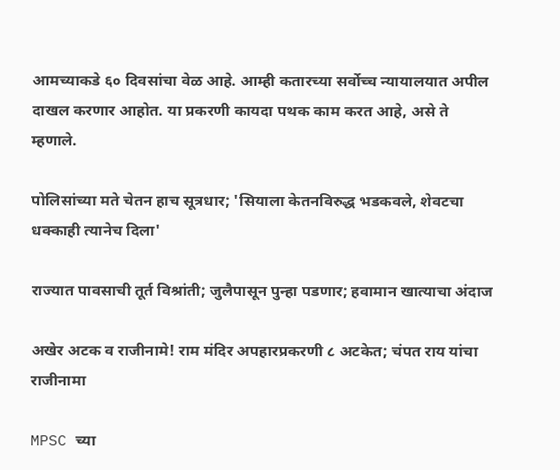आमच्याकडे ६० दिवसांचा वेळ आहे. आम्ही कतारच्या सर्वोच्च न्यायालयात अपील दाखल करणार आहोत. या प्रकरणी कायदा पथक काम करत आहे, असे ते म्हणाले.

पोलिसांच्या मते चेतन हाच सूत्रधार; 'सियाला केतनविरुद्ध भडकवले, शेवटचा धक्काही त्यानेच दिला'

राज्यात पावसाची तूर्त विश्रांती; जुलैपासून पुन्हा पडणार; हवामान खात्याचा अंदाज

अखेर अटक व राजीनामे! राम मंदिर अपहारप्रकरणी ८ अटकेत; चंपत राय यांचा राजीनामा

MPSC च्या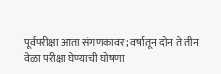पूर्वपरीक्षा आता संगणकावर; वर्षातून दोन ते तीन वेळा परीक्षा घेण्याची घोषणा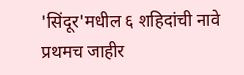'सिंदूर'मधील ६ शहिदांची नावे प्रथमच जाहीर